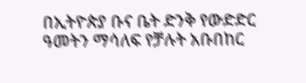በኢትዮጵያ ቡና ቤት ድንቅ የውድድር ዓመትን ማሳለፍ የቻሉት አቡበከር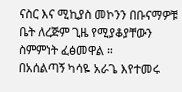ናስር እና ሚኪያስ መኮንን በቡናማዎቹ ቤት ለረጅም ጊዜ የሚያቆያቸውን ስምምነት ፈፅመዋል ።
በአሰልጣኝ ካሳዬ አራጌ እየተመሩ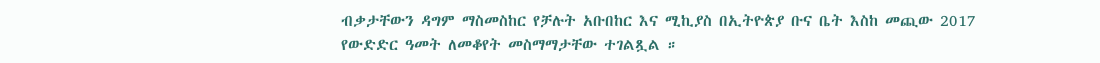ብቃታቸውን ዳግም ማስመስከር የቻሉት አቡበከር እና ሚኪያስ በኢትዮጵያ ቡና ቤት እስከ መጪው 2017 የውድድር ዓመት ለመቆየት መስማማታቸው ተገልጿል ።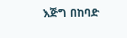እጅግ በከባድ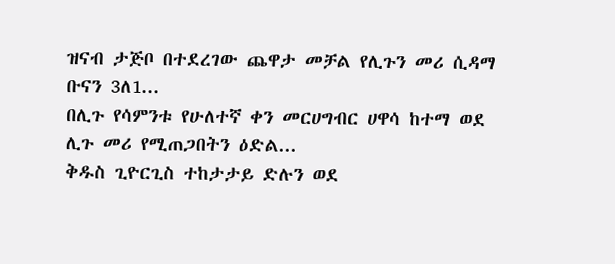ዝናብ ታጅቦ በተደረገው ጨዋታ መቻል የሊጉን መሪ ሲዳማ ቡናን 3ለ1...
በሊጉ የሳምንቱ የሁለተኛ ቀን መርሀግብር ሀዋሳ ከተማ ወደ ሊጉ መሪ የሚጠጋበትን ዕድል...
ቅዱስ ጊዮርጊስ ተከታታይ ድሉን ወደ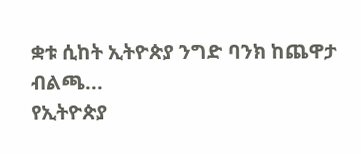ቋቱ ሲከት ኢትዮጵያ ንግድ ባንክ ከጨዋታ ብልጫ...
የኢትዮጵያ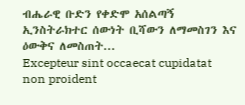ብሔራዊ ቡድን የቀድሞ አሰልጣኝ ኢንስትራክተር ሰውነት ቢሻውን ለማመስገን እና ዕውቅና ለመስጠት...
Excepteur sint occaecat cupidatat non proident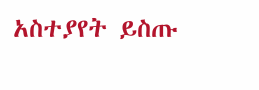አስተያየት ይስጡ